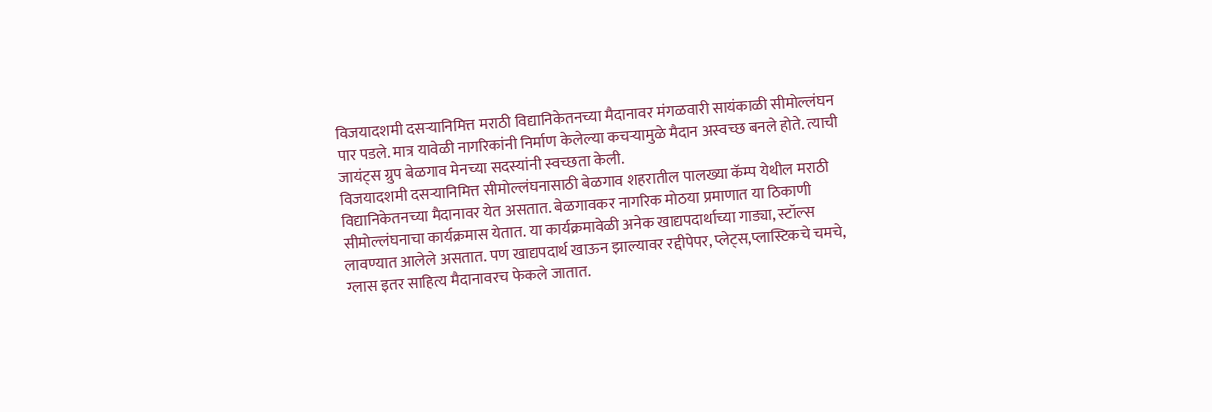विजयादशमी दसऱ्यानिमित्त मराठी विद्यानिकेतनच्या मैदानावर मंगळवारी सायंकाळी सीमोल्लंघन पार पडले. मात्र यावेळी नागरिकांनी निर्माण केलेल्या कचऱ्यामुळे मैदान अस्वच्छ बनले होते. त्याची जायंट्स ग्रुप बेळगाव मेनच्या सदस्यांनी स्वच्छता केली.
विजयादशमी दसऱ्यानिमित्त सीमोल्लंघनासाठी बेळगाव शहरातील पालख्या कॅम्प येथील मराठी विद्यानिकेतनच्या मैदानावर येत असतात. बेळगावकर नागरिक मोठया प्रमाणात या ठिकाणी सीमोल्लंघनाचा कार्यक्रमास येतात. या कार्यक्रमावेळी अनेक खाद्यपदार्थाच्या गाड्या, स्टॉल्स लावण्यात आलेले असतात. पण खाद्यपदार्थ खाऊन झाल्यावर रद्दीपेपर, प्लेट्स,प्लास्टिकचे चमचे,
ग्लास इतर साहित्य मैदानावरच फेकले जातात.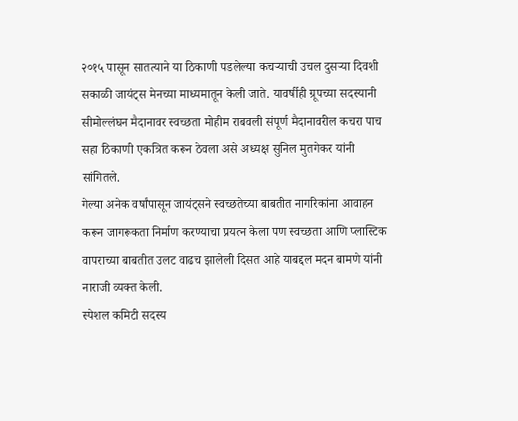२०१५ पासून सातत्याने या ठिकाणी पडलेल्या कचऱ्याची उचल दुसऱ्या दिवशी सकाळी जायंट्स मेनच्या माध्यमातून केली जाते. यावर्षीही ग्रूपच्या सदस्यानी सीमोल्लंघन मैदानावर स्वच्छता मोहीम राबवली संपूर्ण मैदानावरील कचरा पाच सहा ठिकाणी एकत्रित करून ठेवला असे अध्यक्ष सुनिल मुतगेकर यांनी सांगितले.
गेल्या अनेक वर्षांपासून जायंट्सने स्वच्छतेच्या बाबतीत नागरिकांना आवाहन करून जागरूकता निर्माण करण्याचा प्रयत्न केला पण स्वच्छता आणि प्लास्टिक वापराच्या बाबतीत उलट वाढच झालेली दिसत आहे याबद्दल मदन बामणे यांनी नाराजी व्यक्त केली.
स्पेशल कमिटी सदस्य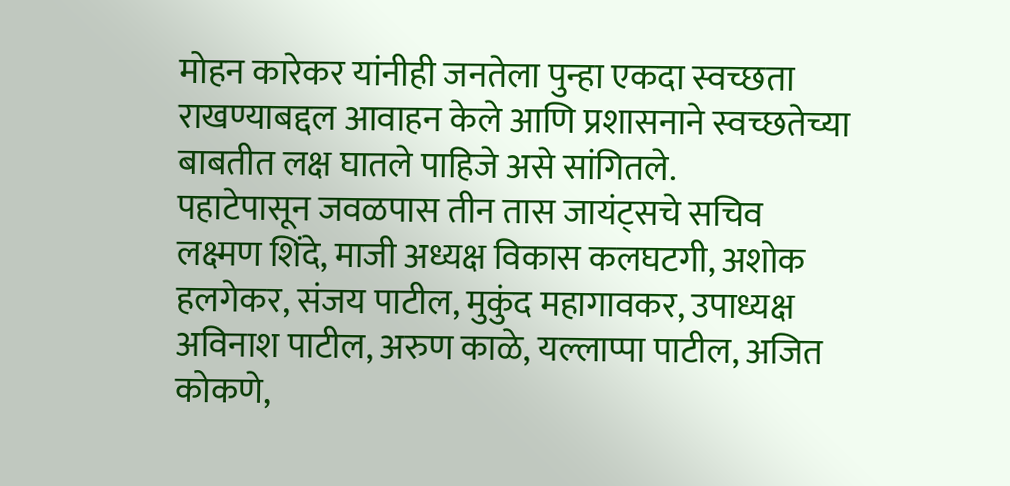मोहन कारेकर यांनीही जनतेला पुन्हा एकदा स्वच्छता राखण्याबद्दल आवाहन केले आणि प्रशासनाने स्वच्छतेच्या बाबतीत लक्ष घातले पाहिजे असे सांगितले.
पहाटेपासून जवळपास तीन तास जायंट्सचे सचिव लक्ष्मण शिंदे, माजी अध्यक्ष विकास कलघटगी, अशोक हलगेकर, संजय पाटील, मुकुंद महागावकर, उपाध्यक्ष अविनाश पाटील, अरुण काळे, यल्लाप्पा पाटील, अजित कोकणे,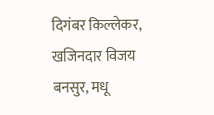दिगंबर किल्लेकर, खजिनदार विजय बनसुर, मधू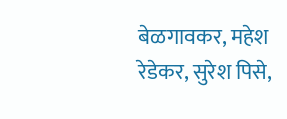बेळगावकर, महेश रेडेकर, सुरेश पिसे,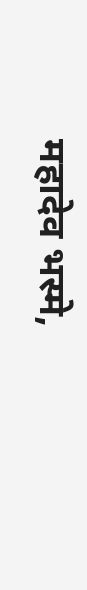महादेव भस्मे,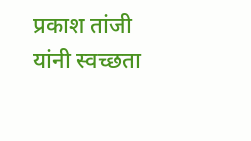प्रकाश तांजी यांनी स्वच्छता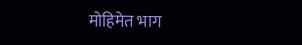मोहिमेत भाग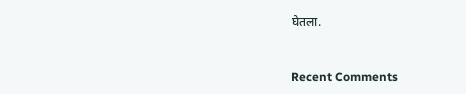घेतला.


Recent Comments